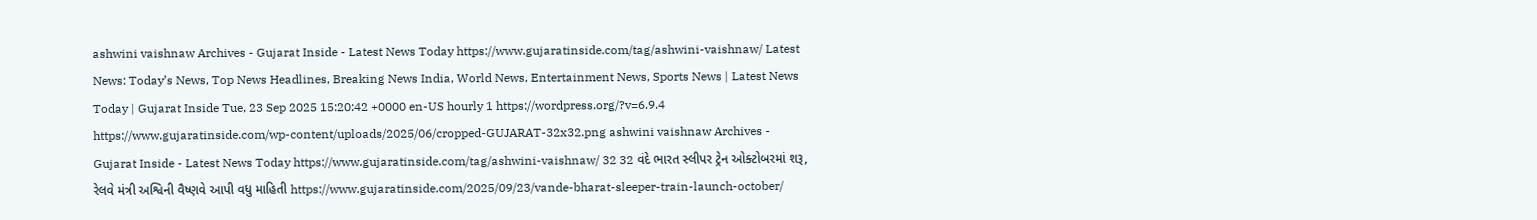ashwini vaishnaw Archives - Gujarat Inside - Latest News Today https://www.gujaratinside.com/tag/ashwini-vaishnaw/ Latest News: Today’s News, Top News Headlines, Breaking News India, World News, Entertainment News, Sports News | Latest News Today | Gujarat Inside Tue, 23 Sep 2025 15:20:42 +0000 en-US hourly 1 https://wordpress.org/?v=6.9.4 https://www.gujaratinside.com/wp-content/uploads/2025/06/cropped-GUJARAT-32x32.png ashwini vaishnaw Archives - Gujarat Inside - Latest News Today https://www.gujaratinside.com/tag/ashwini-vaishnaw/ 32 32 વંદે ભારત સ્લીપર ટ્રેન ઓક્ટોબરમાં શરૂ, રેલવે મંત્રી અશ્વિની વૈષ્ણવે આપી વધુ માહિતી https://www.gujaratinside.com/2025/09/23/vande-bharat-sleeper-train-launch-october/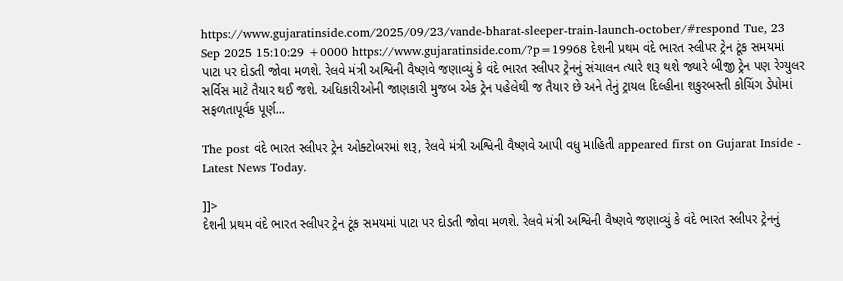https://www.gujaratinside.com/2025/09/23/vande-bharat-sleeper-train-launch-october/#respond Tue, 23 Sep 2025 15:10:29 +0000 https://www.gujaratinside.com/?p=19968 દેશની પ્રથમ વંદે ભારત સ્લીપર ટ્રેન ટૂંક સમયમાં પાટા પર દોડતી જોવા મળશે. રેલવે મંત્રી અશ્વિની વૈષ્ણવે જણાવ્યું કે વંદે ભારત સ્લીપર ટ્રેનનું સંચાલન ત્યારે શરૂ થશે જ્યારે બીજી ટ્રેન પણ રેગ્યુલર સર્વિસ માટે તૈયાર થઈ જશે. અધિકારીઓની જાણકારી મુજબ એક ટ્રેન પહેલેથી જ તૈયાર છે અને તેનું ટ્રાયલ દિલ્હીના શકુરબસ્તી કોચિંગ ડેપોમાં સફળતાપૂર્વક પૂર્ણ...

The post વંદે ભારત સ્લીપર ટ્રેન ઓક્ટોબરમાં શરૂ, રેલવે મંત્રી અશ્વિની વૈષ્ણવે આપી વધુ માહિતી appeared first on Gujarat Inside - Latest News Today.

]]>
દેશની પ્રથમ વંદે ભારત સ્લીપર ટ્રેન ટૂંક સમયમાં પાટા પર દોડતી જોવા મળશે. રેલવે મંત્રી અશ્વિની વૈષ્ણવે જણાવ્યું કે વંદે ભારત સ્લીપર ટ્રેનનું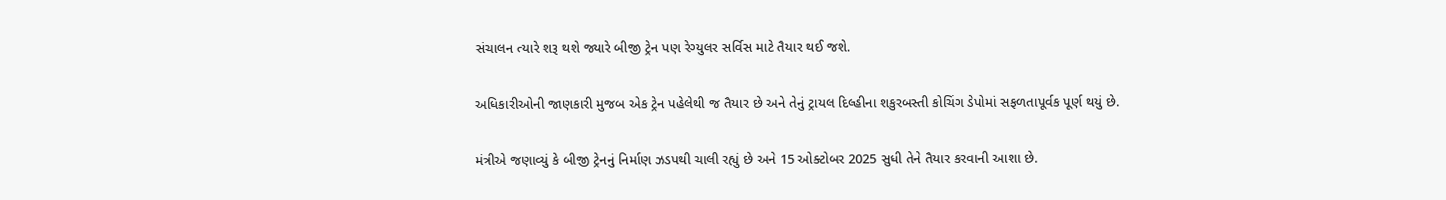સંચાલન ત્યારે શરૂ થશે જ્યારે બીજી ટ્રેન પણ રેગ્યુલર સર્વિસ માટે તૈયાર થઈ જશે.

અધિકારીઓની જાણકારી મુજબ એક ટ્રેન પહેલેથી જ તૈયાર છે અને તેનું ટ્રાયલ દિલ્હીના શકુરબસ્તી કોચિંગ ડેપોમાં સફળતાપૂર્વક પૂર્ણ થયું છે.

મંત્રીએ જણાવ્યું કે બીજી ટ્રેનનું નિર્માણ ઝડપથી ચાલી રહ્યું છે અને 15 ઓક્ટોબર 2025 સુધી તેને તૈયાર કરવાની આશા છે.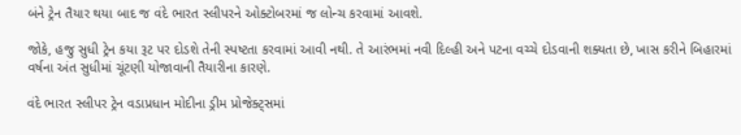બંને ટ્રેન તૈયાર થયા બાદ જ વંદે ભારત સ્લીપરને ઓક્ટોબરમાં જ લોન્ચ કરવામાં આવશે.

જોકે, હજુ સુધી ટ્રેન કયા રૂટ પર દોડશે તેની સ્પષ્ટતા કરવામાં આવી નથી. તે આરંભમાં નવી દિલ્હી અને પટના વચ્ચે દોડવાની શક્યતા છે, ખાસ કરીને બિહારમાં વર્ષના અંત સુધીમાં ચૂંટણી યોજાવાની તૈયારીના કારણે.

વંદે ભારત સ્લીપર ટ્રેન વડાપ્રધાન મોદીના ડ્રીમ પ્રોજેક્ટ્સમાં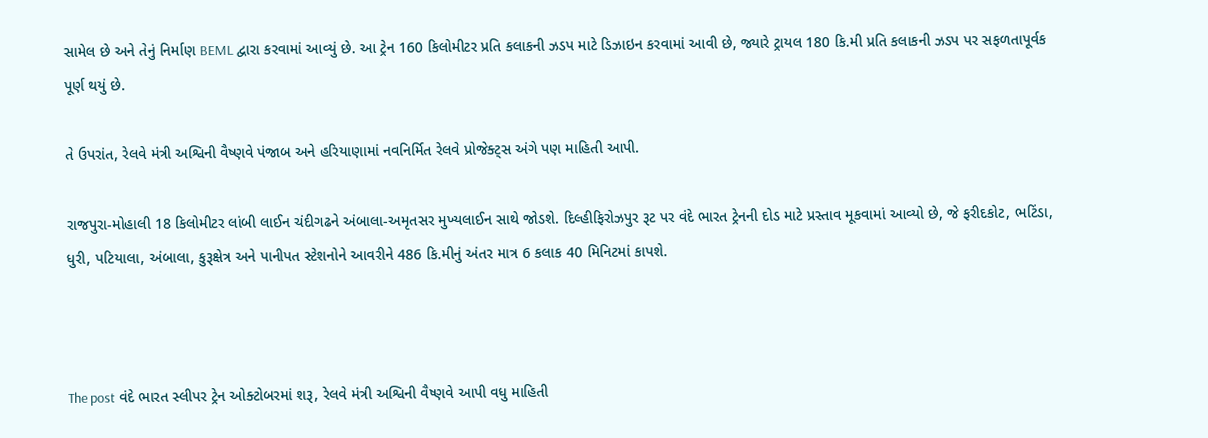સામેલ છે અને તેનું નિર્માણ BEML દ્વારા કરવામાં આવ્યું છે. આ ટ્રેન 160 કિલોમીટર પ્રતિ કલાકની ઝડપ માટે ડિઝાઇન કરવામાં આવી છે, જ્યારે ટ્રાયલ 180 કિ.મી પ્રતિ કલાકની ઝડપ પર સફળતાપૂર્વક પૂર્ણ થયું છે.

તે ઉપરાંત, રેલવે મંત્રી અશ્વિની વૈષ્ણવે પંજાબ અને હરિયાણામાં નવનિર્મિત રેલવે પ્રોજેક્ટ્સ અંગે પણ માહિતી આપી.

રાજપુરા-મોહાલી 18 કિલોમીટર લાંબી લાઈન ચંદીગઢને અંબાલા-અમૃતસર મુખ્યલાઈન સાથે જોડશે. દિલ્હીફિરોઝપુર રૂટ પર વંદે ભારત ટ્રેનની દોડ માટે પ્રસ્તાવ મૂકવામાં આવ્યો છે, જે ફરીદકોટ, ભટિંડા, ધુરી, પટિયાલા, અંબાલા, કુરૂક્ષેત્ર અને પાનીપત સ્ટેશનોને આવરીને 486 કિ.મીનું અંતર માત્ર 6 કલાક 40 મિનિટમાં કાપશે.



The post વંદે ભારત સ્લીપર ટ્રેન ઓક્ટોબરમાં શરૂ, રેલવે મંત્રી અશ્વિની વૈષ્ણવે આપી વધુ માહિતી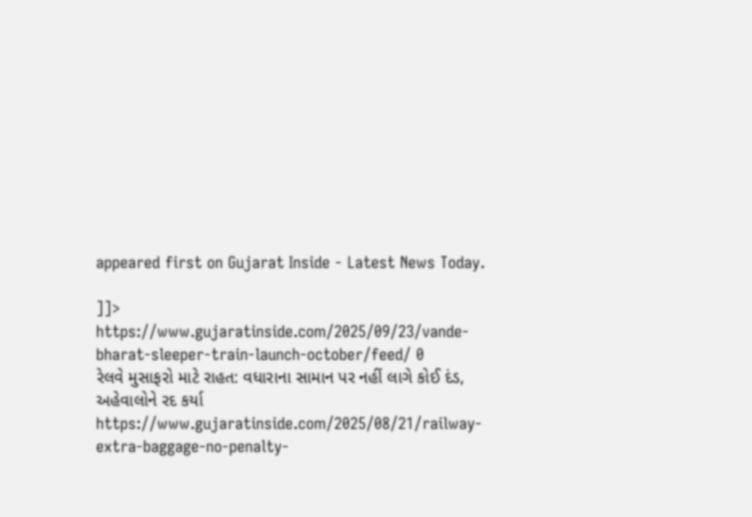appeared first on Gujarat Inside - Latest News Today.

]]>
https://www.gujaratinside.com/2025/09/23/vande-bharat-sleeper-train-launch-october/feed/ 0
રેલવે મુસાફરો માટે રાહત: વધારાના સામાન પર નહીં લાગે કોઈ દંડ, અહેવાલોને રદ કર્યા https://www.gujaratinside.com/2025/08/21/railway-extra-baggage-no-penalty-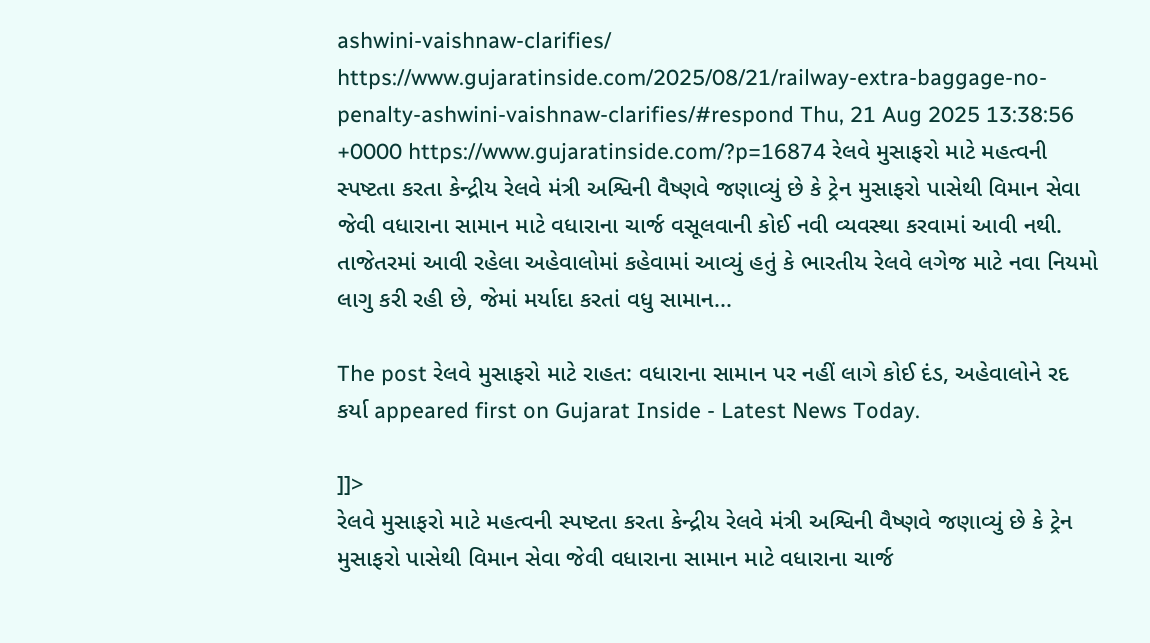ashwini-vaishnaw-clarifies/ https://www.gujaratinside.com/2025/08/21/railway-extra-baggage-no-penalty-ashwini-vaishnaw-clarifies/#respond Thu, 21 Aug 2025 13:38:56 +0000 https://www.gujaratinside.com/?p=16874 રેલવે મુસાફરો માટે મહત્વની સ્પષ્ટતા કરતા કેન્દ્રીય રેલવે મંત્રી અશ્વિની વૈષ્ણવે જણાવ્યું છે કે ટ્રેન મુસાફરો પાસેથી વિમાન સેવા જેવી વધારાના સામાન માટે વધારાના ચાર્જ વસૂલવાની કોઈ નવી વ્યવસ્થા કરવામાં આવી નથી. તાજેતરમાં આવી રહેલા અહેવાલોમાં કહેવામાં આવ્યું હતું કે ભારતીય રેલવે લગેજ માટે નવા નિયમો લાગુ કરી રહી છે, જેમાં મર્યાદા કરતાં વધુ સામાન...

The post રેલવે મુસાફરો માટે રાહત: વધારાના સામાન પર નહીં લાગે કોઈ દંડ, અહેવાલોને રદ કર્યા appeared first on Gujarat Inside - Latest News Today.

]]>
રેલવે મુસાફરો માટે મહત્વની સ્પષ્ટતા કરતા કેન્દ્રીય રેલવે મંત્રી અશ્વિની વૈષ્ણવે જણાવ્યું છે કે ટ્રેન મુસાફરો પાસેથી વિમાન સેવા જેવી વધારાના સામાન માટે વધારાના ચાર્જ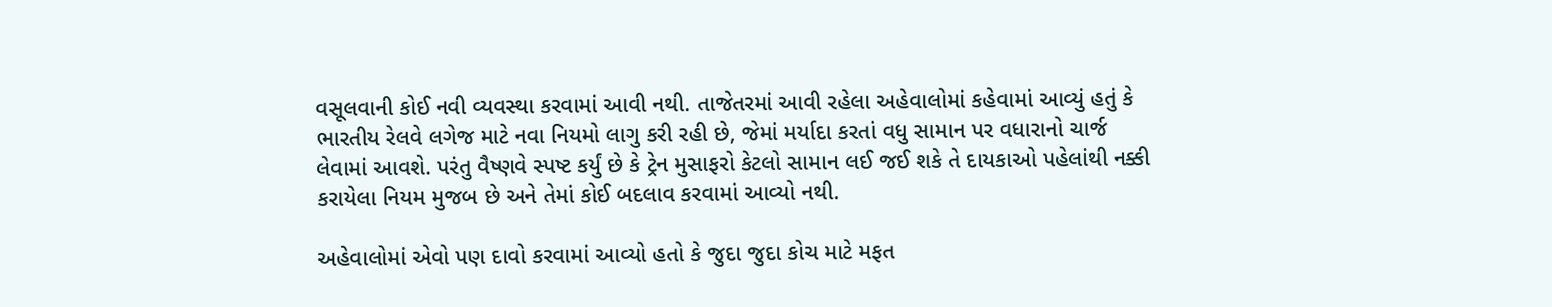વસૂલવાની કોઈ નવી વ્યવસ્થા કરવામાં આવી નથી. તાજેતરમાં આવી રહેલા અહેવાલોમાં કહેવામાં આવ્યું હતું કે ભારતીય રેલવે લગેજ માટે નવા નિયમો લાગુ કરી રહી છે, જેમાં મર્યાદા કરતાં વધુ સામાન પર વધારાનો ચાર્જ લેવામાં આવશે. પરંતુ વૈષ્ણવે સ્પષ્ટ કર્યું છે કે ટ્રેન મુસાફરો કેટલો સામાન લઈ જઈ શકે તે દાયકાઓ પહેલાંથી નક્કી કરાયેલા નિયમ મુજબ છે અને તેમાં કોઈ બદલાવ કરવામાં આવ્યો નથી.

અહેવાલોમાં એવો પણ દાવો કરવામાં આવ્યો હતો કે જુદા જુદા કોચ માટે મફત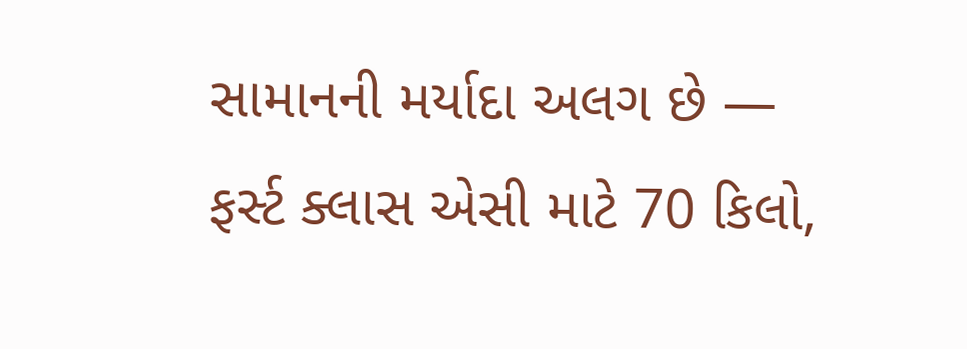સામાનની મર્યાદા અલગ છે — ફર્સ્ટ ક્લાસ એસી માટે 70 કિલો,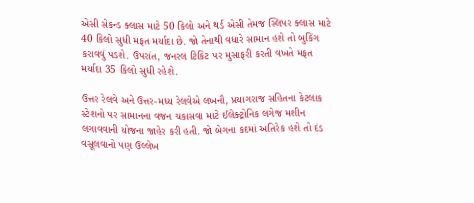એસી સેકન્ડ ક્લાસ માટે 50 કિલો અને થર્ડ એસી તેમજ સ્લિપર ક્લાસ માટે 40 કિલો સુધી મફત મર્યાદા છે. જો તેનાથી વધારે સામાન હશે તો બુકિંગ કરાવવું પડશે. ઉપરાંત, જનરલ ટિકિટ પર મુસાફરી કરતી વખતે મફત મર્યાદા 35 કિલો સુધી રહેશે.

ઉત્તર રેલવે અને ઉત્તર-મધ્ય રેલવેએ લખનૌ, પ્રયાગરાજ સહિતના કેટલાક સ્ટેશનો પર સામાનના વજન ચકાસવા માટે ઈલેક્ટ્રોનિક લગેજ મશીન લગાવવાની યોજના જાહેર કરી હતી. જો બેગના કદમાં અતિરેક હશે તો દંડ વસૂલવાનો પણ ઉલ્લેખ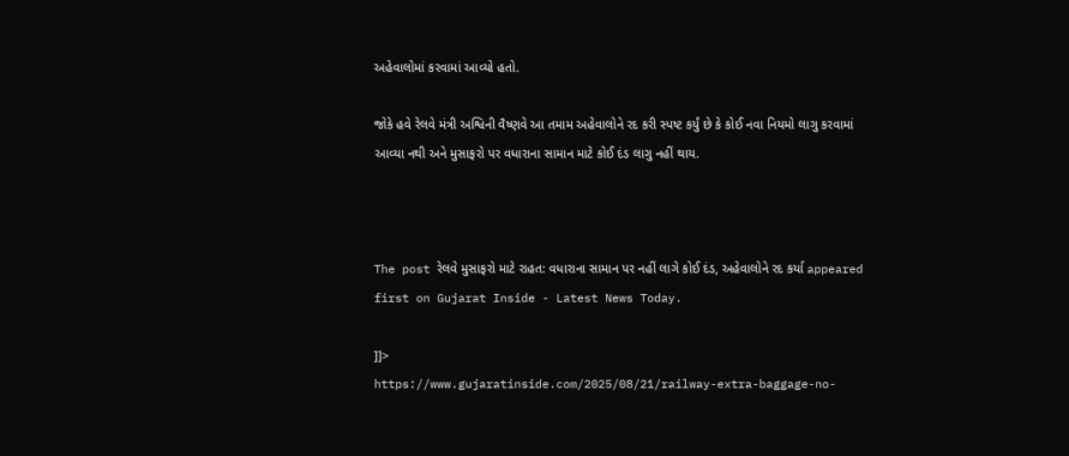અહેવાલોમાં કરવામાં આવ્યો હતો.

જોકે હવે રેલવે મંત્રી અશ્વિની વૈષ્ણવે આ તમામ અહેવાલોને રદ કરી સ્પષ્ટ કર્યું છે કે કોઈ નવા નિયમો લાગુ કરવામાં આવ્યા નથી અને મુસાફરો પર વધારાના સામાન માટે કોઈ દંડ લાગુ નહીં થાય.



The post રેલવે મુસાફરો માટે રાહત: વધારાના સામાન પર નહીં લાગે કોઈ દંડ, અહેવાલોને રદ કર્યા appeared first on Gujarat Inside - Latest News Today.

]]>
https://www.gujaratinside.com/2025/08/21/railway-extra-baggage-no-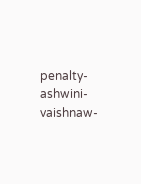penalty-ashwini-vaishnaw-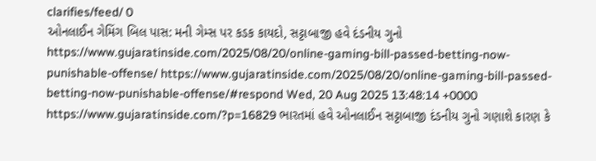clarifies/feed/ 0
ઓનલાઈન ગેમિંગ બિલ પાસ: મની ગેમ્સ પર કડક કાયદો, સટ્ટાબાજી હવે દંડનીય ગુનો https://www.gujaratinside.com/2025/08/20/online-gaming-bill-passed-betting-now-punishable-offense/ https://www.gujaratinside.com/2025/08/20/online-gaming-bill-passed-betting-now-punishable-offense/#respond Wed, 20 Aug 2025 13:48:14 +0000 https://www.gujaratinside.com/?p=16829 ભારતમાં હવે ઓનલાઈન સટ્ટાબાજી દંડનીય ગુનો ગણાશે કારણ કે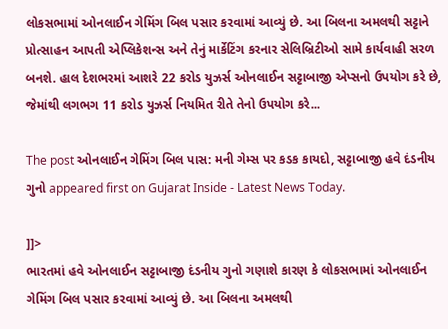લોકસભામાં ઓનલાઈન ગેમિંગ બિલ પસાર કરવામાં આવ્યું છે. આ બિલના અમલથી સટ્ટાને પ્રોત્સાહન આપતી એપ્લિકેશન્સ અને તેનું માર્કેટિંગ કરનાર સેલિબ્રિટીઓ સામે કાર્યવાહી સરળ બનશે. હાલ દેશભરમાં આશરે 22 કરોડ યુઝર્સ ઓનલાઈન સટ્ટાબાજી એપ્સનો ઉપયોગ કરે છે, જેમાંથી લગભગ 11 કરોડ યુઝર્સ નિયમિત રીતે તેનો ઉપયોગ કરે...

The post ઓનલાઈન ગેમિંગ બિલ પાસ: મની ગેમ્સ પર કડક કાયદો, સટ્ટાબાજી હવે દંડનીય ગુનો appeared first on Gujarat Inside - Latest News Today.

]]>
ભારતમાં હવે ઓનલાઈન સટ્ટાબાજી દંડનીય ગુનો ગણાશે કારણ કે લોકસભામાં ઓનલાઈન ગેમિંગ બિલ પસાર કરવામાં આવ્યું છે. આ બિલના અમલથી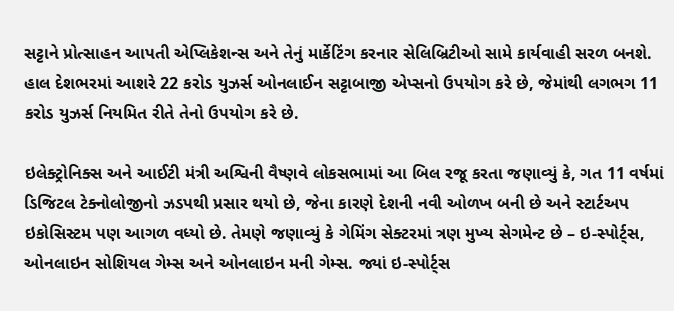સટ્ટાને પ્રોત્સાહન આપતી એપ્લિકેશન્સ અને તેનું માર્કેટિંગ કરનાર સેલિબ્રિટીઓ સામે કાર્યવાહી સરળ બનશે. હાલ દેશભરમાં આશરે 22 કરોડ યુઝર્સ ઓનલાઈન સટ્ટાબાજી એપ્સનો ઉપયોગ કરે છે, જેમાંથી લગભગ 11 કરોડ યુઝર્સ નિયમિત રીતે તેનો ઉપયોગ કરે છે.

ઇલેક્ટ્રોનિક્સ અને આઈટી મંત્રી અશ્વિની વૈષ્ણવે લોકસભામાં આ બિલ રજૂ કરતા જણાવ્યું કે, ગત 11 વર્ષમાં ડિજિટલ ટેક્નોલોજીનો ઝડપથી પ્રસાર થયો છે, જેના કારણે દેશની નવી ઓળખ બની છે અને સ્ટાર્ટઅપ ઇકોસિસ્ટમ પણ આગળ વધ્યો છે. તેમણે જણાવ્યું કે ગેમિંગ સેક્ટરમાં ત્રણ મુખ્ય સેગમેન્ટ છે – ઇ-સ્પોર્ટ્સ, ઓનલાઇન સોશિયલ ગેમ્સ અને ઓનલાઇન મની ગેમ્સ. જ્યાં ઇ-સ્પોર્ટ્સ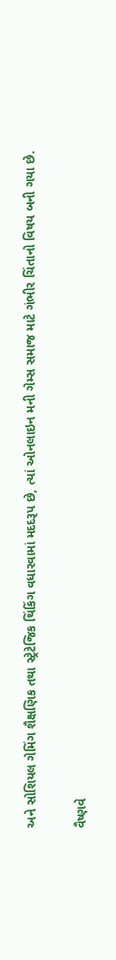અને સોશિયલ ગેમિંગ શૈક્ષણિક તથા સ્ટ્રેટેજિક થિંકિંગ વધારવામાં મદદરૂપ છે, ત્યાં ઓનલાઇન મની ગેમ્સ સમાજ માટે ગંભીર ચિંતાનો વિષય બની ગયા છે.

વૈષ્ણવે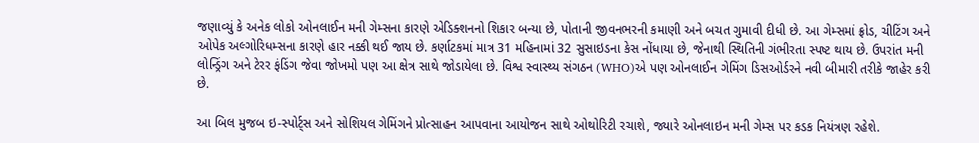જણાવ્યું કે અનેક લોકો ઓનલાઈન મની ગેમ્સના કારણે એડિક્શનનો શિકાર બન્યા છે, પોતાની જીવનભરની કમાણી અને બચત ગુમાવી દીધી છે. આ ગેમ્સમાં ફ્રોડ, ચીટિંગ અને ઓપેક અલ્ગોરિધમ્સના કારણે હાર નક્કી થઈ જાય છે. કર્ણાટકમાં માત્ર 31 મહિનામાં 32 સુસાઇડના કેસ નોંધાયા છે, જેનાથી સ્થિતિની ગંભીરતા સ્પષ્ટ થાય છે. ઉપરાંત મની લોન્ડ્રિંગ અને ટેરર ફંડિંગ જેવા જોખમો પણ આ ક્ષેત્ર સાથે જોડાયેલા છે. વિશ્વ સ્વાસ્થ્ય સંગઠન (WHO)એ પણ ઓનલાઈન ગેમિંગ ડિસઓર્ડરને નવી બીમારી તરીકે જાહેર કરી છે.

આ બિલ મુજબ ઇ-સ્પોર્ટ્સ અને સોશિયલ ગેમિંગને પ્રોત્સાહન આપવાના આયોજન સાથે ઓથોરિટી રચાશે, જ્યારે ઓનલાઇન મની ગેમ્સ પર કડક નિયંત્રણ રહેશે.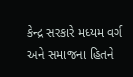કેન્દ્ર સરકારે મધ્યમ વર્ગ અને સમાજના હિતને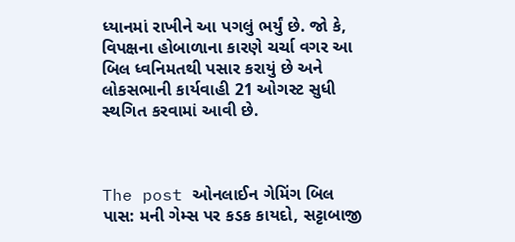ધ્યાનમાં રાખીને આ પગલું ભર્યું છે. જો કે, વિપક્ષના હોબાળાના કારણે ચર્ચા વગર આ બિલ ધ્વનિમતથી પસાર કરાયું છે અને લોકસભાની કાર્યવાહી 21 ઓગસ્ટ સુધી સ્થગિત કરવામાં આવી છે.



The post ઓનલાઈન ગેમિંગ બિલ પાસ: મની ગેમ્સ પર કડક કાયદો, સટ્ટાબાજી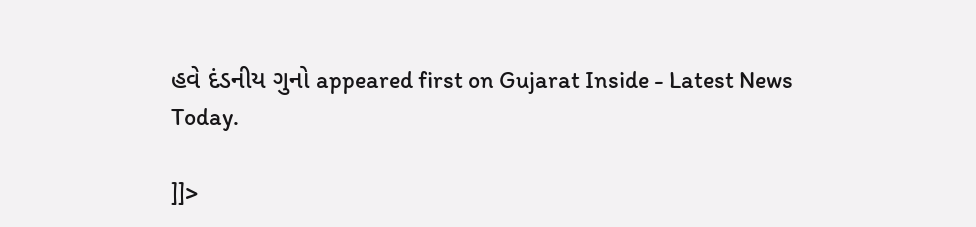હવે દંડનીય ગુનો appeared first on Gujarat Inside - Latest News Today.

]]>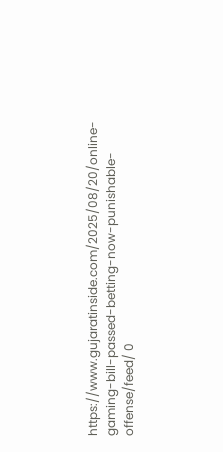https://www.gujaratinside.com/2025/08/20/online-gaming-bill-passed-betting-now-punishable-offense/feed/ 0